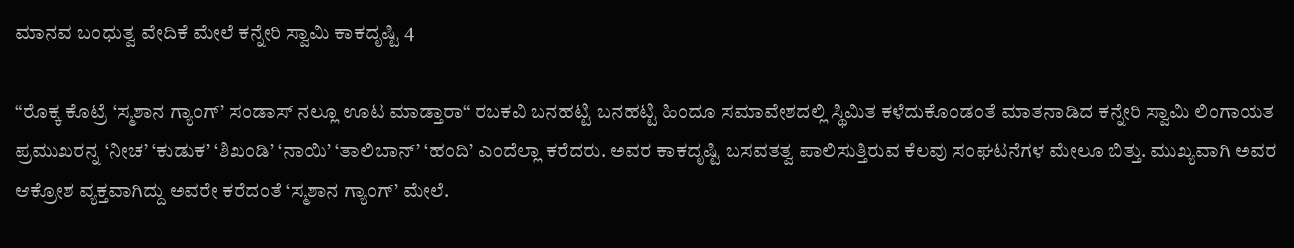ಮಾನವ ಬಂಧುತ್ವ ವೇದಿಕೆ ಮೇಲೆ ಕನ್ನೇರಿ ಸ್ವಾಮಿ ಕಾಕದೃಷ್ಟಿ 4

“ರೊಕ್ಕ ಕೊಟ್ರೆ ‘ಸ್ಮಶಾನ ಗ್ಯಾಂಗ್’ ಸಂಡಾಸ್ ನಲ್ಲೂ ಊಟ ಮಾಡ್ತಾರಾ“ ರಬಕವಿ ಬನಹಟ್ಟಿ ಬನಹಟ್ಟಿ ಹಿಂದೂ ಸಮಾವೇಶದಲ್ಲಿ ಸ್ಥಿಮಿತ ಕಳೆದುಕೊಂಡಂತೆ ಮಾತನಾಡಿದ ಕನ್ನೇರಿ ಸ್ವಾಮಿ ಲಿಂಗಾಯತ ಪ್ರಮುಖರನ್ನ ‘ನೀಚ’ ‘ಕುಡುಕ’ ‘ಶಿಖಂಡಿ’ ‘ನಾಯಿ’ ‘ತಾಲಿಬಾನ್’ ‘ಹಂದಿ’ ಎಂದೆಲ್ಲಾ ಕರೆದರು. ಅವರ ಕಾಕದೃಷ್ಟಿ ಬಸವತತ್ವ ಪಾಲಿಸುತ್ತಿರುವ ಕೆಲವು ಸಂಘಟನೆಗಳ ಮೇಲೂ ಬಿತ್ತು. ಮುಖ್ಯವಾಗಿ ಅವರ ಆಕ್ರೋಶ ವ್ಯಕ್ತವಾಗಿದ್ದು ಅವರೇ ಕರೆದಂತೆ ‘ಸ್ಮಶಾನ ಗ್ಯಾಂಗ್’ ಮೇಲೆ.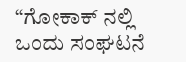“ಗೋಕಾಕ್ ನಲ್ಲಿ ಒಂದು ಸಂಘಟನೆ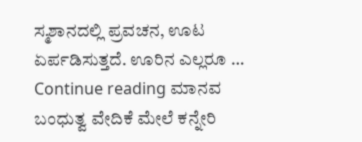ಸ್ಮಶಾನದಲ್ಲಿ ಪ್ರವಚನ, ಊಟ ಏರ್ಪಡಿಸುತ್ತದೆ. ಊರಿನ ಎಲ್ಲರೂ … Continue reading ಮಾನವ ಬಂಧುತ್ವ ವೇದಿಕೆ ಮೇಲೆ ಕನ್ನೇರಿ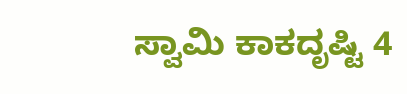ಸ್ವಾಮಿ ಕಾಕದೃಷ್ಟಿ 4